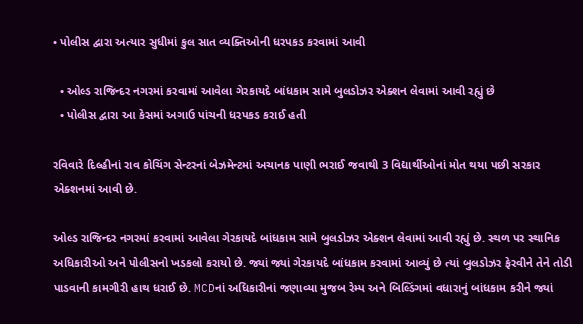• પોલીસ દ્વારા અત્યાર સુધીમાં કુલ સાત વ્યક્તિઓની ધરપકડ કરવામાં આવી

  • ઓલ્ડ રાજિન્દર નગરમાં કરવામાં આવેલા ગેરકાયદે બાંધકામ સામે બુલડોઝર એક્શન લેવામાં આવી રહ્યું છે
  • પોલીસ દ્વારા આ કેસમાં અગાઉ પાંચની ધરપકડ કરાઈ હતી

રવિવારે દિલ્હીનાં રાવ કોચિંગ સેન્ટરનાં બેઝમેન્ટમાં અચાનક પાણી ભરાઈ જવાથી 3 વિદ્યાર્થીઓનાં મોત થયા પછી સરકાર એક્શનમાં આવી છે.

ઓલ્ડ રાજિન્દર નગરમાં કરવામાં આવેલા ગેરકાયદે બાંધકામ સામે બુલડોઝર એક્શન લેવામાં આવી રહ્યું છે. સ્થળ પર સ્થાનિક અધિકારીઓ અને પોલીસનો ખડકલો કરાયો છે. જ્યાં જ્યાં ગેરકાયદે બાંધકામ કરવામાં આવ્યું છે ત્યાં બુલડોઝર ફેરવીને તેને તોડી પાડવાની કામગીરી હાથ ધરાઈ છે. MCDનાં અધિકારીનાં જણાવ્યા મુજબ રેમ્પ અને બિલ્ડિંગમાં વધારાનું બાંધકામ કરીને જ્યાં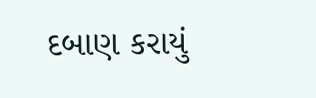દબાણ કરાયું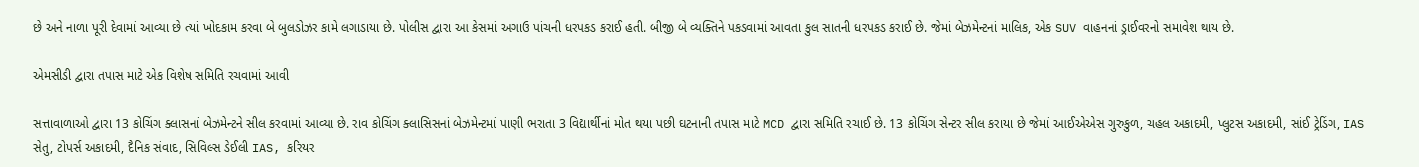છે અને નાળા પૂરી દેવામાં આવ્યા છે ત્યાં ખોદકામ કરવા બે બુલડોઝર કામે લગાડાયા છે. પોલીસ દ્વારા આ કેસમાં અગાઉ પાંચની ધરપકડ કરાઈ હતી. બીજી બે વ્યક્તિને પકડવામાં આવતા કુલ સાતની ધરપકડ કરાઈ છે. જેમાં બેઝમેન્ટનાં માલિક, એક SUV વાહનનાં ડ્રાઈવરનો સમાવેશ થાય છે.

એમસીડી દ્વારા તપાસ માટે એક વિશેષ સમિતિ રચવામાં આવી

સત્તાવાળાઓ દ્વારા 13 કોચિંગ ક્લાસનાં બેઝમેન્ટને સીલ કરવામાં આવ્યા છે. રાવ કોચિંગ ક્લાસિસનાં બેઝમેન્ટમાં પાણી ભરાતા 3 વિદ્યાર્થીનાં મોત થયા પછી ઘટનાની તપાસ માટે MCD દ્વારા સમિતિ રચાઈ છે. 13 કોચિંગ સેન્ટર સીલ કરાયા છે જેમાં આઈએએસ ગુરુકુળ, ચહલ અકાદમી, પ્લુટસ અકાદમી, સાંઈ ટ્રેડિંગ, IAS સેતુ, ટોપર્સ અકાદમી, દૈનિક સંવાદ, સિવિલ્સ ડેઈલી IAS, કરિયર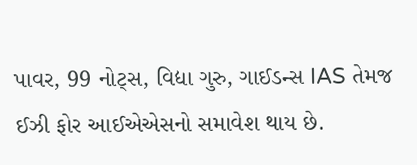પાવર, 99 નોટ્સ, વિદ્યા ગુરુ, ગાઈડન્સ IAS તેમજ ઈઝી ફોર આઈએએસનો સમાવેશ થાય છે.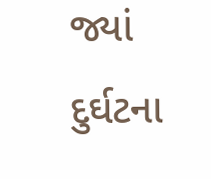જ્યાં દુર્ઘટના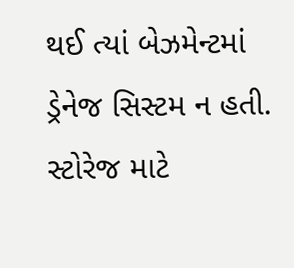થઈ ત્યાં બેઝમેન્ટમાં ડ્રેનેજ સિસ્ટમ ન હતી. સ્ટોરેજ માટે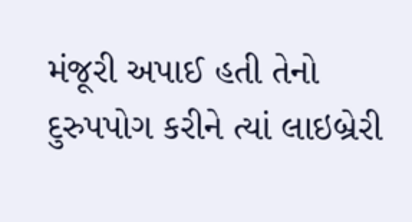મંજૂરી અપાઈ હતી તેનો દુરુપપોગ કરીને ત્યાં લાઇબ્રેરી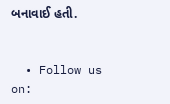બનાવાઈ હતી.


  • Follow us on: